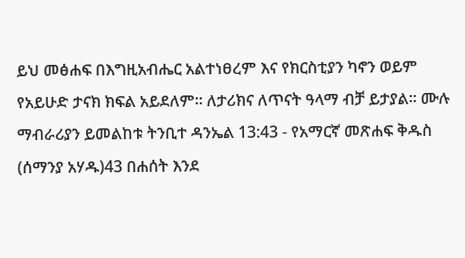ይህ መፅሐፍ በእግዚአብሔር አልተነፀረም እና የክርስቲያን ካኖን ወይም የአይሁድ ታናክ ክፍል አይደለም። ለታሪክና ለጥናት ዓላማ ብቻ ይታያል። ሙሉ ማብራሪያን ይመልከቱ ትንቢተ ዳንኤል 13:43 - የአማርኛ መጽሐፍ ቅዱስ (ሰማንያ አሃዱ)43 በሐሰት እንደ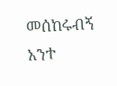መሰከሩብኝ አንተ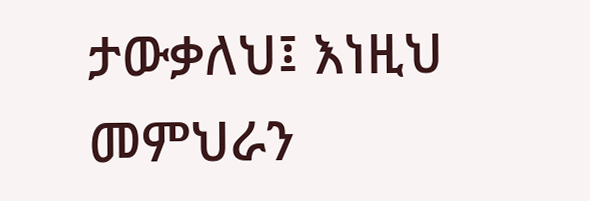ታውቃለህ፤ እነዚህ መምህራን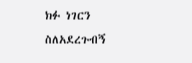ክፉ ነገርን ስለአደረጉብኝ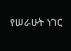የሠራሁት ነገር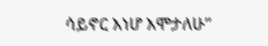ሳይኖር እነሆ እሞታለሁ”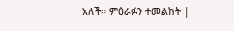አለች። ምዕራፉን ተመልከት |